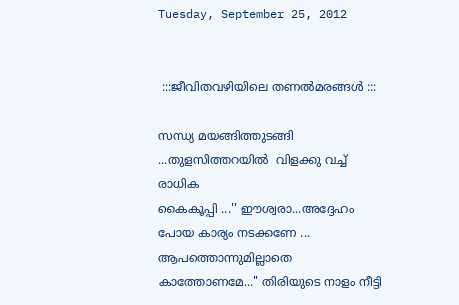Tuesday, September 25, 2012


 :::ജീവിതവഴിയിലെ തണല്‍മരങ്ങള്‍ :::

സന്ധ്യ മയങ്ങിത്തുടങ്ങി ...തുളസിത്തറയില്‍  വിളക്കു വച്ച് രാധിക
കൈകൂപ്പി ...'' ഈശ്വരാ...അദ്ദേഹം പോയ കാര്യം നടക്കണേ ...
ആപത്തൊന്നുമില്ലാതെ കാത്തോണമേ..." തിരിയുടെ നാളം നീട്ടി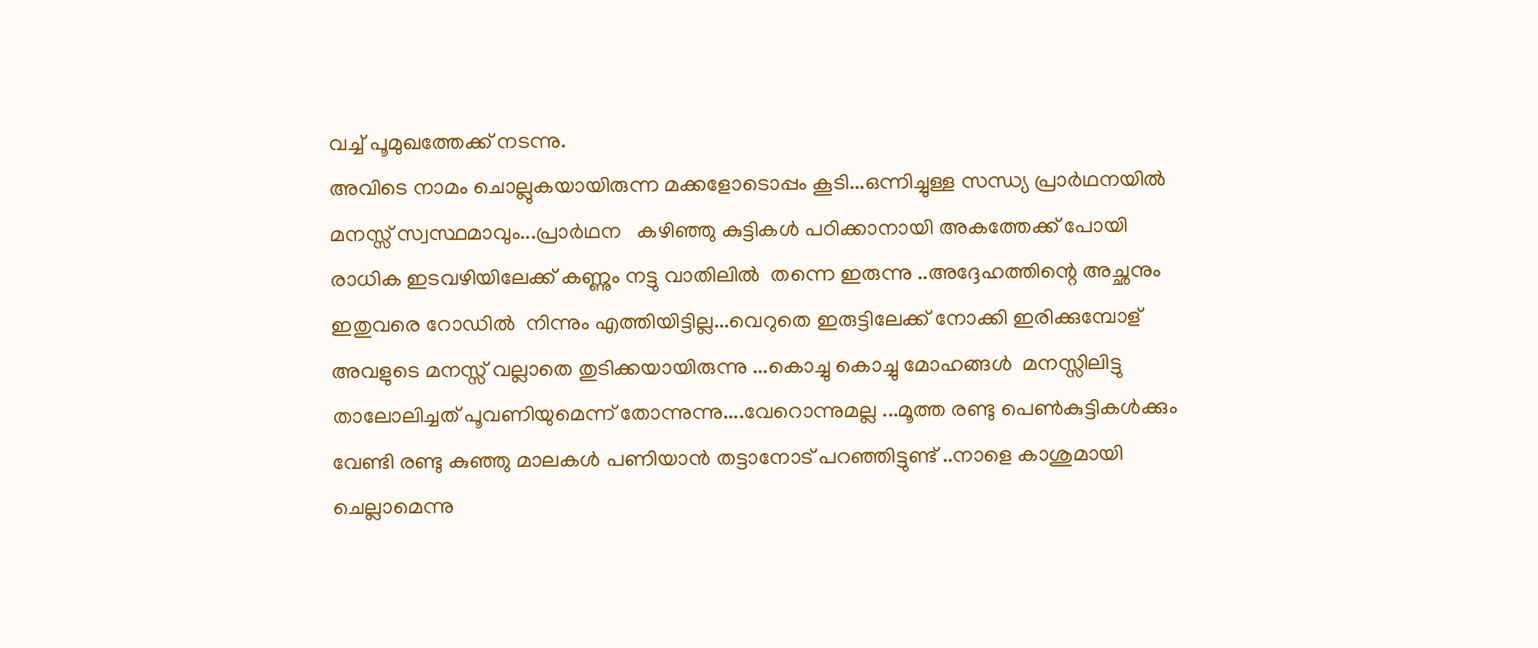വച്ച് പൂമുഖത്തേക്ക്‌ നടന്നു.
അവിടെ നാമം ചൊല്ലുകയായിരുന്ന മക്കളോടൊപ്പം കൂടി...ഒന്നിച്ചുള്ള സന്ധ്യ പ്രാര്‍ഥനയില്‍
മനസ്സ് സ്വസ്ഥമാവും...പ്രാര്‍ഥന   കഴിഞ്ഞു കുട്ടികള്‍ പഠിക്കാനായി അകത്തേക്ക് പോയി
രാധിക ഇടവഴിയിലേക്ക് കണ്ണും നട്ടു വാതിലില്‍  തന്നെ ഇരുന്നു ..അദ്ദേഹത്തിന്റെ അച്ഛനും
ഇതുവരെ റോഡില്‍  നിന്നും എത്തിയിട്ടില്ല...വെറുതെ ഇരുട്ടിലേക്ക് നോക്കി ഇരിക്കുമ്പോള്
അവളുടെ മനസ്സ് വല്ലാതെ തുടിക്കയായിരുന്നു ...കൊച്ചു കൊച്ചു മോഹങ്ങള്‍  മനസ്സിലിട്ടു
താലോലിച്ചത്‌ പൂവണിയുമെന്ന് തോന്നുന്നു....വേറൊന്നുമല്ല ...മൂത്ത രണ്ടു പെണ്‍കുട്ടികള്‍ക്കും
വേണ്ടി രണ്ടു കുഞ്ഞു മാലകള്‍ പണിയാന്‍ തട്ടാനോട് പറഞ്ഞിട്ടുണ്ട് ..നാളെ കാശുമായി
ചെല്ലാമെന്നു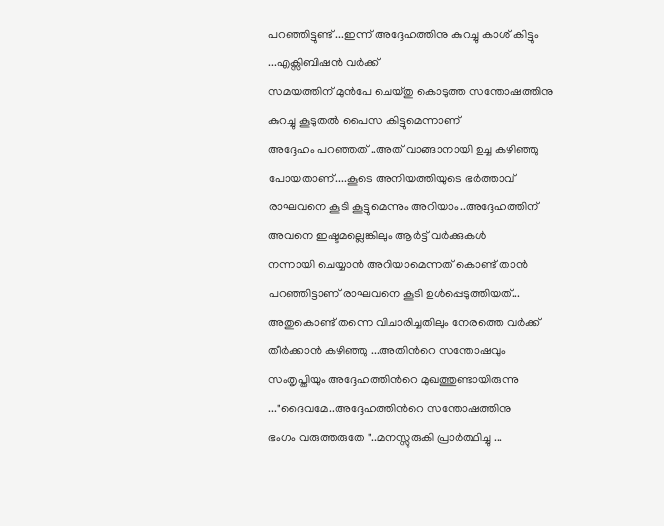പറഞ്ഞിട്ടുണ്ട് ...ഇന്ന് അദ്ദേഹത്തിനു കുറച്ചു കാശ് കിട്ടും ...എക്സിബിഷന്‍ വര്‍ക്ക്‌
സമയത്തിന് മുന്‍പേ ചെയ്തു കൊടുത്ത സന്തോഷത്തിനു കുറച്ചു കൂടുതല്‍ പൈസ കിട്ടുമെന്നാണ്
അദ്ദേഹം പറഞ്ഞത് ..അത് വാങ്ങാനായി ഉച്ച കഴിഞ്ഞു പോയതാണ്....കൂടെ അനിയത്തിയുടെ ഭര്‍ത്താവ്
രാഘവനെ കൂടി കൂട്ടുമെന്നും അറിയാം..അദ്ദേഹത്തിന് അവനെ ഇഷ്ടമല്ലെങ്കിലും ആര്‍ട്ട്‌ വര്‍ക്കുകള്‍
നന്നായി ചെയ്യാന്‍ അറിയാമെന്നത് കൊണ്ട് താന്‍ പറഞ്ഞിട്ടാണ് രാഘവനെ കൂടി ഉള്‍പ്പെടുത്തിയത്...
അതുകൊണ്ട് തന്നെ വിചാരിച്ചതിലും നേരത്തെ വര്‍ക്ക് തീര്‍ക്കാന്‍ കഴിഞ്ഞു ...അതിന്‍റെ സന്തോഷവും
സംതൃപ്തിയും അദ്ദേഹത്തിന്‍റെ മുഖത്തുണ്ടായിരുന്നു ..."ദൈവമേ..അദ്ദേഹത്തിന്‍റെ സന്തോഷത്തിനു
ഭംഗം വരുത്തരുതേ "..മനസ്സുരുകി പ്രാര്‍ത്ഥിച്ചു ...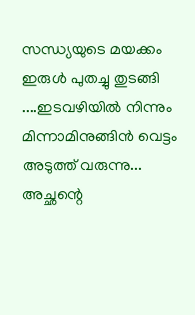സന്ധ്യയുടെ മയക്കം ഇരുള്‍ പുതച്ചു തുടങ്ങി ....ഇടവഴിയില്‍ നിന്നും മിന്നാമിനുങ്ങിന്‍ വെട്ടം അടുത്ത് വരുന്നു...
അച്ഛന്റെ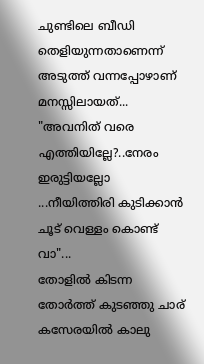ചുണ്ടിലെ ബീഡി തെളിയുന്നതാണെന്ന് അടുത്ത് വന്നപ്പോഴാണ് മനസ്സിലായത്‌...
"അവനിത് വരെ എത്തിയില്ലേ?..നേരം ഇരുട്ടിയല്ലോ ...നീയിത്തിരി കുടിക്കാന്‍ ചൂട് വെള്ളം കൊണ്ട് വാ"...
തോളില്‍ കിടന്ന തോര്‍ത്ത്‌ കുടഞ്ഞു ചാര് കസേരയില്‍ കാലു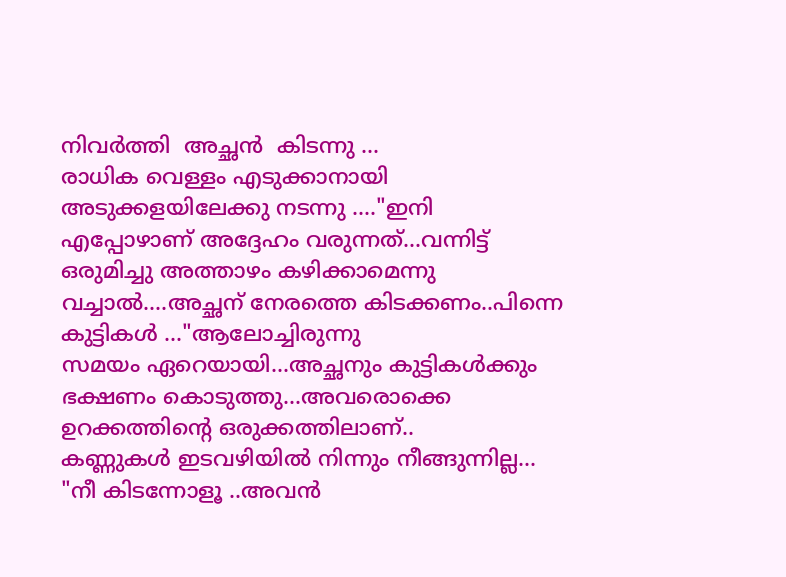നിവര്‍ത്തി  അച്ഛന്‍  കിടന്നു ...
രാധിക വെള്ളം എടുക്കാനായി അടുക്കളയിലേക്കു നടന്നു ...."ഇനി എപ്പോഴാണ് അദ്ദേഹം വരുന്നത്...വന്നിട്ട്
ഒരുമിച്ചു അത്താഴം കഴിക്കാമെന്നു വച്ചാല്‍....അച്ഛന് നേരത്തെ കിടക്കണം..പിന്നെ കുട്ടികള്‍ ..."ആലോച്ചിരുന്നു
സമയം ഏറെയായി...അച്ഛനും കുട്ടികള്‍ക്കും ഭക്ഷണം കൊടുത്തു...അവരൊക്കെ ഉറക്കത്തിന്‍റെ ഒരുക്കത്തിലാണ്..
കണ്ണുകള്‍ ഇടവഴിയില്‍ നിന്നും നീങ്ങുന്നില്ല...
"നീ കിടന്നോളൂ ..അവന്‍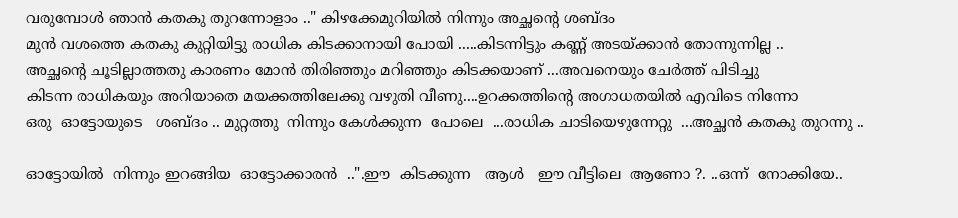വരുമ്പോള്‍ ഞാന്‍ കതകു തുറന്നോളാം .." കിഴക്കേമുറിയില്‍ നിന്നും അച്ഛന്‍റെ ശബ്ദം
മുന്‍ വശത്തെ കതകു കുറ്റിയിട്ടു രാധിക കിടക്കാനായി പോയി .....കിടന്നിട്ടും കണ്ണ് അടയ്ക്കാന്‍ തോന്നുന്നില്ല ..
അച്ഛന്‍റെ ചൂടില്ലാത്തതു കാരണം മോന്‍ തിരിഞ്ഞും മറിഞ്ഞും കിടക്കയാണ് ...അവനെയും ചേര്‍ത്ത് പിടിച്ചു
കിടന്ന രാധികയും അറിയാതെ മയക്കത്തിലേക്കു വഴുതി വീണു....ഉറക്കത്തിന്‍റെ അഗാധതയില്‍ എവിടെ നിന്നോ
ഒരു  ഓട്ടോയുടെ   ശബ്ദം .. മുറ്റത്തു  നിന്നും കേള്‍ക്കുന്ന  പോലെ  ...രാധിക ചാടിയെഴുന്നേറ്റു  ...അച്ഛന്‍ കതകു തുറന്നു ..

ഓട്ടോയില്‍  നിന്നും ഇറങ്ങിയ  ഓട്ടോക്കാരന്‍  ..".ഈ  കിടക്കുന്ന   ആള്‍   ഈ വീട്ടിലെ  ആണോ ?. ..ഒന്ന്  നോക്കിയേ..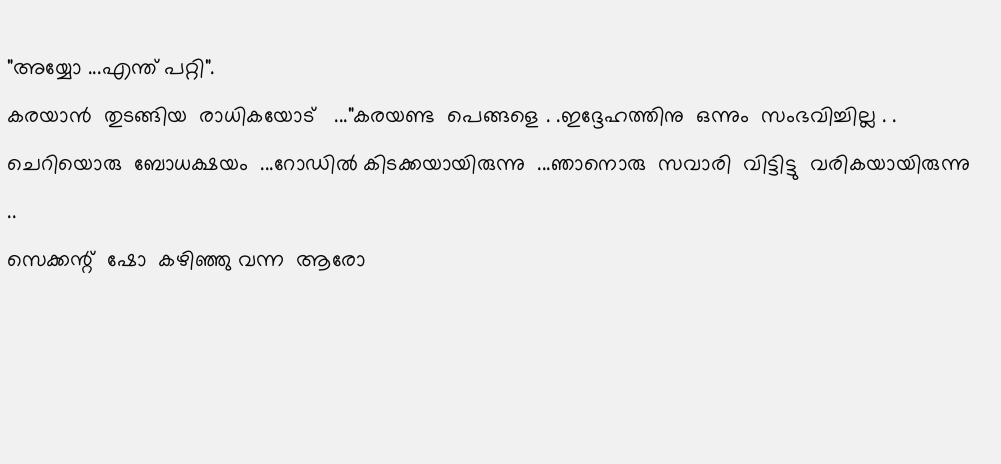"അയ്യോ ...എന്ത് പറ്റി".
കരയാന്‍  തുടങ്ങിയ  രാധികയോട്   ..."കരയണ്ട  പെങ്ങളെ . .ഇദ്ദേഹത്തിനു  ഒന്നും  സംഭവിച്ചില്ല . .
ചെറിയൊരു  ബോധക്ഷയം  ...റോഡില്‍ കിടക്കയായിരുന്നു  ...ഞാനൊരു  സവാരി  വിട്ടിട്ടു  വരികയായിരുന്നു ..
സെക്കന്റ്‌  ഷോ  കഴിഞ്ഞു വന്ന  ആരോ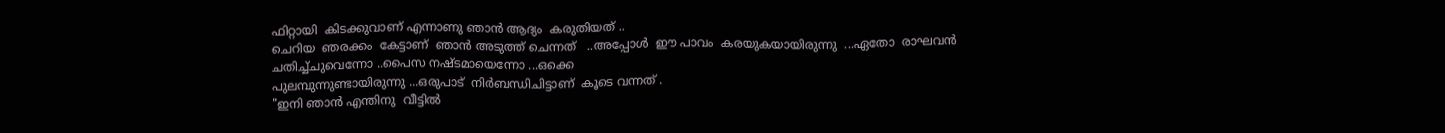ഫിറ്റായി  കിടക്കുവാണ് എന്നാണു ഞാന്‍ ആദ്യം  കരുതിയത്‌ ..
ചെറിയ  ഞരക്കം  കേട്ടാണ്  ഞാന്‍ അടുത്ത് ചെന്നത്   ..അപ്പോള്‍  ഈ പാവം  കരയുകയായിരുന്നു  ...ഏതോ  രാഘവന്‍ ചതിച്ച്ചുവെന്നോ ..പൈസ നഷ്ടമായെന്നോ ...ഒക്കെ
പുലമ്പുന്നുണ്ടായിരുന്നു ...ഒരുപാട്  നിര്‍ബന്ധിചിട്ടാണ്  കൂടെ വന്നത് .
"ഇനി ഞാന്‍ എന്തിനു  വീട്ടില്‍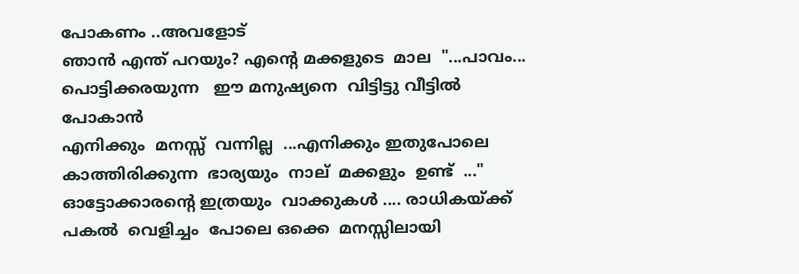പോകണം ..അവളോട്‌
ഞാന്‍ എന്ത് പറയും? എന്‍റെ മക്കളുടെ  മാല  "...പാവം... പൊട്ടിക്കരയുന്ന   ഈ മനുഷ്യനെ  വിട്ടിട്ടു വീട്ടില്‍ പോകാന്‍
എനിക്കും  മനസ്സ്  വന്നില്ല  ...എനിക്കും ഇതുപോലെ  കാത്തിരിക്കുന്ന  ഭാര്യയും  നാല്  മക്കളും  ഉണ്ട്  ..."
ഓട്ടോക്കാരന്റെ ഇത്രയും  വാക്കുകള്‍ .... രാധികയ്ക്ക്  പകല്‍  വെളിച്ചം  പോലെ ഒക്കെ  മനസ്സിലായി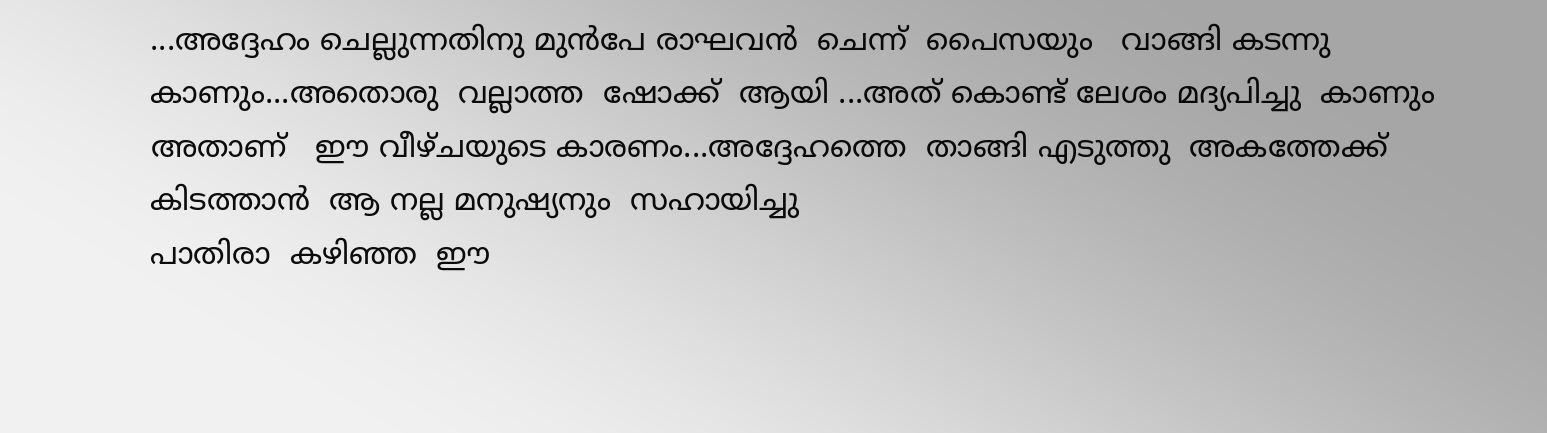...അദ്ദേഹം ചെല്ലുന്നതിനു മുന്‍പേ രാഘവന്‍  ചെന്ന്  പൈസയും   വാങ്ങി കടന്നു  കാണും...അതൊരു  വല്ലാത്ത  ഷോക്ക്‌  ആയി ...അത് കൊണ്ട് ലേശം മദ്യപിച്ചു  കാണും  അതാണ്‌   ഈ വീഴ്ചയുടെ കാരണം...അദ്ദേഹത്തെ  താങ്ങി എടുത്തു  അകത്തേക്ക്  കിടത്താന്‍  ആ നല്ല മനുഷ്യനും  സഹായിച്ചു
പാതിരാ  കഴിഞ്ഞ  ഈ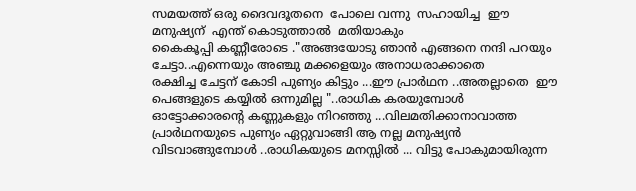സമയത്ത് ഒരു ദൈവദൂതനെ  പോലെ വന്നു  സഹായിച്ച  ഈ മനുഷ്യന്  എന്ത് കൊടുത്താല്‍  മതിയാകും
കൈകൂപ്പി കണ്ണീരോടെ ."അങ്ങയോടു ഞാന്‍ എങ്ങനെ നന്ദി പറയും ചേട്ടാ..എന്നെയും അഞ്ചു മക്കളെയും അനാധരാക്കാതെ
രക്ഷിച്ച ചേട്ടന് കോടി പുണ്യം കിട്ടും ...ഈ പ്രാര്‍ഥന ..അതല്ലാതെ  ഈ പെങ്ങളുടെ കയ്യില്‍ ഒന്നുമില്ല "..രാധിക കരയുമ്പോള്‍
ഓട്ടോക്കാരന്റെ കണ്ണുകളും നിറഞ്ഞു ...വിലമതിക്കാനാവാത്ത പ്രാര്‍ഥനയുടെ പുണ്യം ഏറ്റുവാങ്ങി ആ നല്ല മനുഷ്യന്‍ വിടവാങ്ങുമ്പോള്‍ ..രാധികയുടെ മനസ്സില്‍ ... വിട്ടു പോകുമായിരുന്ന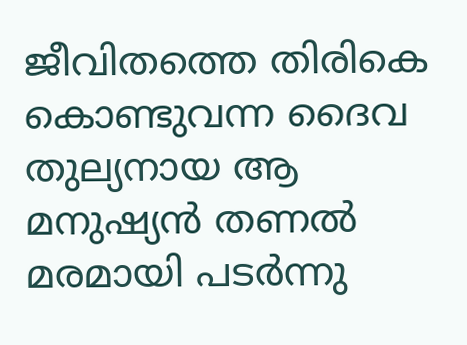ജീവിതത്തെ തിരികെ കൊണ്ടുവന്ന ദൈവ തുല്യനായ ആ മനുഷ്യന്‍ തണല്‍ മരമായി പടര്‍ന്നു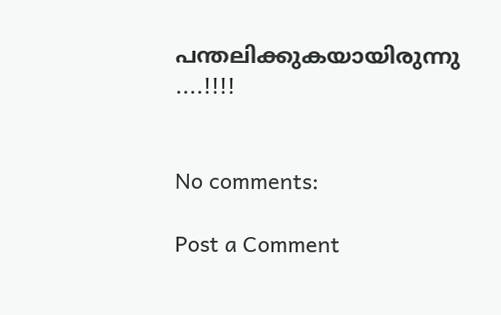പന്തലിക്കുകയായിരുന്നു ....!!!!


No comments:

Post a Comment